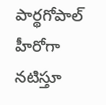పార్థగోపాల్ హీరోగా నటిస్తూ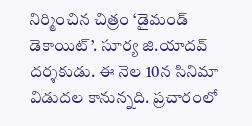నిర్మించిన చిత్రం ‘డైమండ్ డెకాయిట్’. సూర్య జి.యాదవ్ దర్శకుడు. ఈ నెల 10న సినిమా విడుదల కానున్నది. ప్రచారంలో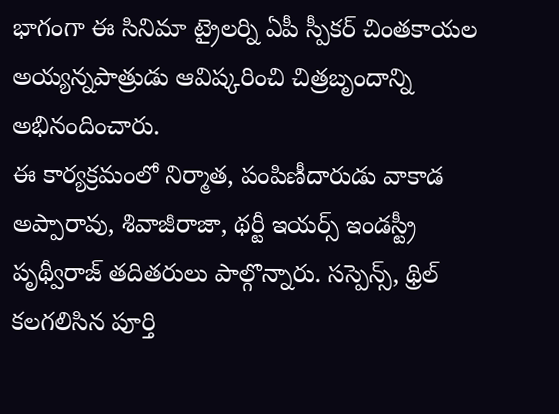భాగంగా ఈ సినిమా ట్రైలర్ని ఏపీ స్పీకర్ చింతకాయల అయ్యన్నపాత్రుడు ఆవిష్కరించి చిత్రబృందాన్ని అభినందించారు.
ఈ కార్యక్రమంలో నిర్మాత, పంపిణీదారుడు వాకాడ అప్పారావు, శివాజీరాజా, థర్టీ ఇయర్స్ ఇండస్ట్రీ పృథ్వీరాజ్ తదితరులు పాల్గొన్నారు. సస్పెన్స్, థ్రిల్ కలగలిసిన పూర్తి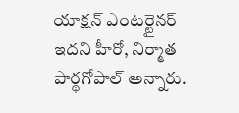యాక్షన్ ఎంటర్టైనర్ ఇదని హీరో, నిర్మాత పార్థగోపాల్ అన్నారు.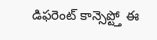డిఫరెంట్ కాన్సెప్ట్తో ఈ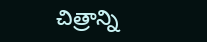చిత్రాన్ని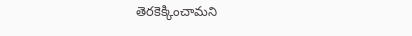తెరకెక్కించామని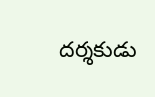దర్శకుడు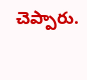చెప్పారు.